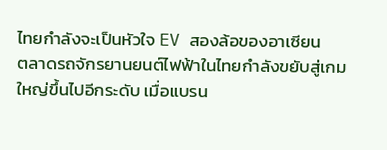ไทยกำลังจะเป็นหัวใจ EV สองล้อของอาเซียน
ตลาดรถจักรยานยนต์ไฟฟ้าในไทยกำลังขยับสู่เกมใหญ่ขึ้นไปอีกระดับ เมื่อแบรน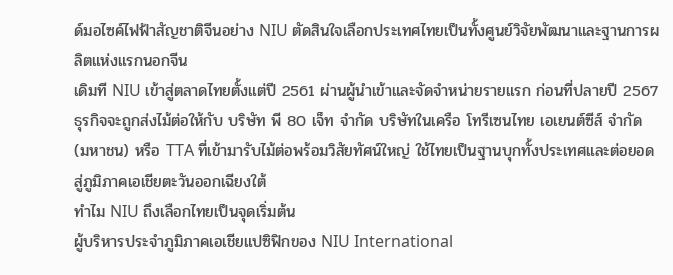ด์มอไซค์ไฟฟ้าสัญชาติจีนอย่าง NIU ตัดสินใจเลือกประเทศไทยเป็นทั้งศูนย์วิจัยพัฒนาและฐานการผลิตแห่งแรกนอกจีน
เดิมที NIU เข้าสู่ตลาดไทยตั้งแต่ปี 2561 ผ่านผู้นำเข้าและจัดจำหน่ายรายแรก ก่อนที่ปลายปี 2567 ธุรกิจจะถูกส่งไม้ต่อให้กับ บริษัท พี 80 เจ็ท จำกัด บริษัทในเครือ โทรีเซนไทย เอเยนต์ซีส์ จำกัด (มหาชน) หรือ TTA ที่เข้ามารับไม้ต่อพร้อมวิสัยทัศน์ใหญ่ ใช้ไทยเป็นฐานบุกทั้งประเทศและต่อยอดสู่ภูมิภาคเอเชียตะวันออกเฉียงใต้
ทำไม NIU ถึงเลือกไทยเป็นจุดเริ่มต้น
ผู้บริหารประจำภูมิภาคเอเชียแปซิฟิกของ NIU International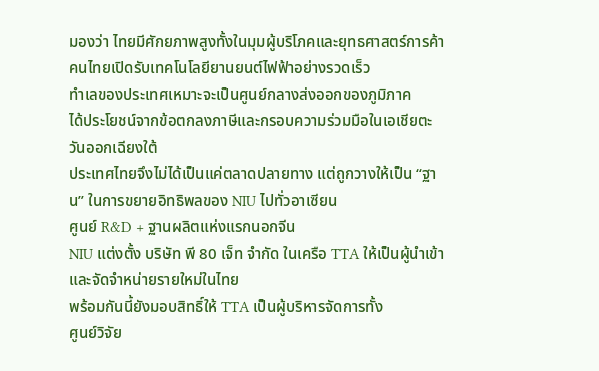มองว่า ไทยมีศักยภาพสูงทั้งในมุมผู้บริโภคและยุทธศาสตร์การค้า
คนไทยเปิดรับเทคโนโลยียานยนต์ไฟฟ้าอย่างรวดเร็ว
ทำเลของประเทศเหมาะจะเป็นศูนย์กลางส่งออกของภูมิภาค
ได้ประโยชน์จากข้อตกลงภาษีและกรอบความร่วมมือในเอเชียตะวันออกเฉียงใต้
ประเทศไทยจึงไม่ได้เป็นแค่ตลาดปลายทาง แต่ถูกวางให้เป็น “ฐาน” ในการขยายอิทธิพลของ NIU ไปทั่วอาเซียน
ศูนย์ R&D + ฐานผลิตแห่งแรกนอกจีน
NIU แต่งตั้ง บริษัท พี 80 เจ็ท จำกัด ในเครือ TTA ให้เป็นผู้นำเข้าและจัดจำหน่ายรายใหม่ในไทย
พร้อมกันนี้ยังมอบสิทธิ์ให้ TTA เป็นผู้บริหารจัดการทั้ง
ศูนย์วิจัย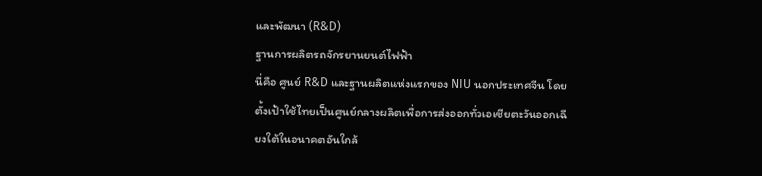และพัฒนา (R&D)
ฐานการผลิตรถจักรยานยนต์ไฟฟ้า
นี่คือ ศูนย์ R&D และฐานผลิตแห่งแรกของ NIU นอกประเทศจีน โดยตั้งเป้าใช้ไทยเป็นศูนย์กลางผลิตเพื่อการส่งออกทั่วเอเชียตะวันออกเฉียงใต้ในอนาคตอันใกล้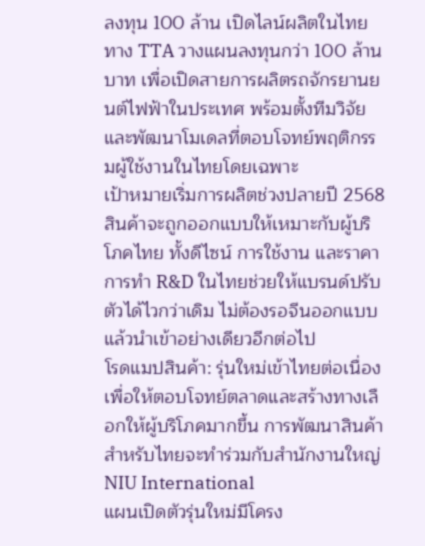ลงทุน 100 ล้าน เปิดไลน์ผลิตในไทย
ทาง TTA วางแผนลงทุนกว่า 100 ล้านบาท เพื่อเปิดสายการผลิตรถจักรยานยนต์ไฟฟ้าในประเทศ พร้อมตั้งทีมวิจัยและพัฒนาโมเดลที่ตอบโจทย์พฤติกรรมผู้ใช้งานในไทยโดยเฉพาะ
เป้าหมายเริ่มการผลิตช่วงปลายปี 2568
สินค้าจะถูกออกแบบให้เหมาะกับผู้บริโภคไทย ทั้งดีไซน์ การใช้งาน และราคา
การทำ R&D ในไทยช่วยให้แบรนด์ปรับตัวได้ไวกว่าเดิม ไม่ต้องรอจีนออกแบบแล้วนำเข้าอย่างเดียวอีกต่อไป
โรดแมปสินค้า: รุ่นใหม่เข้าไทยต่อเนื่อง
เพื่อให้ตอบโจทย์ตลาดและสร้างทางเลือกให้ผู้บริโภคมากขึ้น การพัฒนาสินค้าสำหรับไทยจะทำร่วมกับสำนักงานใหญ่ NIU International
แผนเปิดตัวรุ่นใหม่มีโครง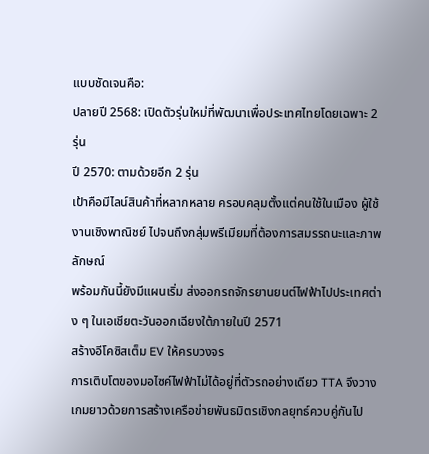แบบชัดเจนคือ:
ปลายปี 2568: เปิดตัวรุ่นใหม่ที่พัฒนาเพื่อประเทศไทยโดยเฉพาะ 2 รุ่น
ปี 2570: ตามด้วยอีก 2 รุ่น
เป้าคือมีไลน์สินค้าที่หลากหลาย ครอบคลุมตั้งแต่คนใช้ในเมือง ผู้ใช้งานเชิงพาณิชย์ ไปจนถึงกลุ่มพรีเมียมที่ต้องการสมรรถนะและภาพลักษณ์
พร้อมกันนี้ยังมีแผนเริ่ม ส่งออกรถจักรยานยนต์ไฟฟ้าไปประเทศต่าง ๆ ในเอเชียตะวันออกเฉียงใต้ภายในปี 2571
สร้างอีโคซิสเต็ม EV ให้ครบวงจร
การเติบโตของมอไซค์ไฟฟ้าไม่ได้อยู่ที่ตัวรถอย่างเดียว TTA จึงวางเกมยาวด้วยการสร้างเครือข่ายพันธมิตรเชิงกลยุทธ์ควบคู่กันไป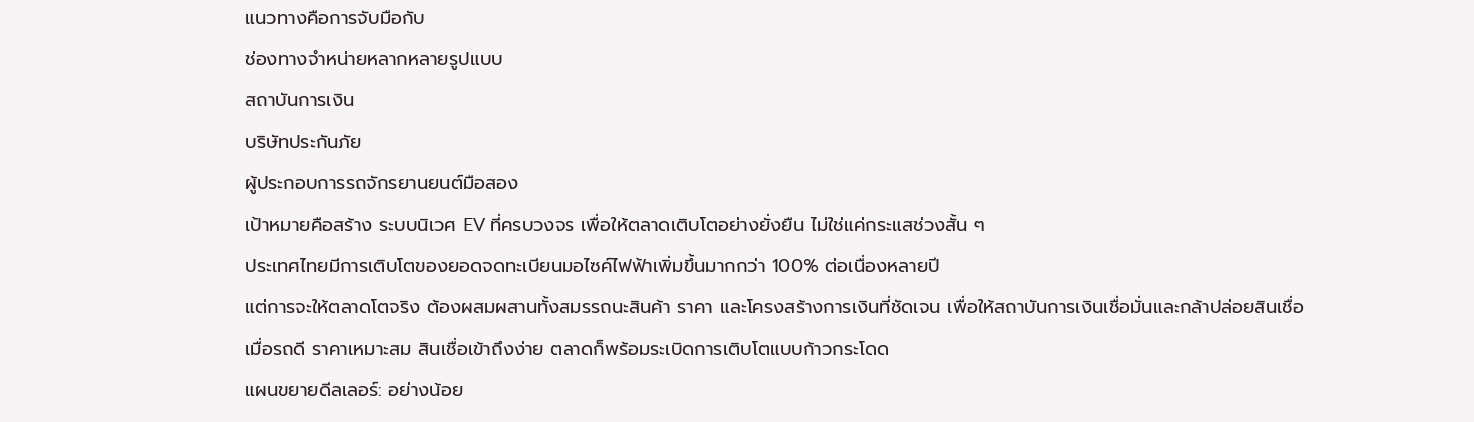แนวทางคือการจับมือกับ
ช่องทางจำหน่ายหลากหลายรูปแบบ
สถาบันการเงิน
บริษัทประกันภัย
ผู้ประกอบการรถจักรยานยนต์มือสอง
เป้าหมายคือสร้าง ระบบนิเวศ EV ที่ครบวงจร เพื่อให้ตลาดเติบโตอย่างยั่งยืน ไม่ใช่แค่กระแสช่วงสั้น ๆ
ประเทศไทยมีการเติบโตของยอดจดทะเบียนมอไซค์ไฟฟ้าเพิ่มขึ้นมากกว่า 100% ต่อเนื่องหลายปี
แต่การจะให้ตลาดโตจริง ต้องผสมผสานทั้งสมรรถนะสินค้า ราคา และโครงสร้างการเงินที่ชัดเจน เพื่อให้สถาบันการเงินเชื่อมั่นและกล้าปล่อยสินเชื่อ
เมื่อรถดี ราคาเหมาะสม สินเชื่อเข้าถึงง่าย ตลาดก็พร้อมระเบิดการเติบโตแบบก้าวกระโดด
แผนขยายดีลเลอร์: อย่างน้อย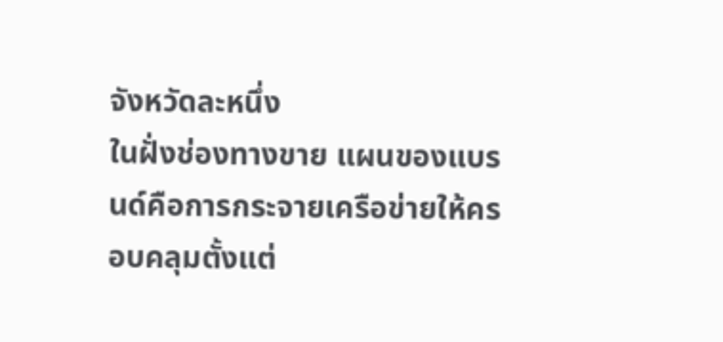จังหวัดละหนึ่ง
ในฝั่งช่องทางขาย แผนของแบรนด์คือการกระจายเครือข่ายให้ครอบคลุมตั้งแต่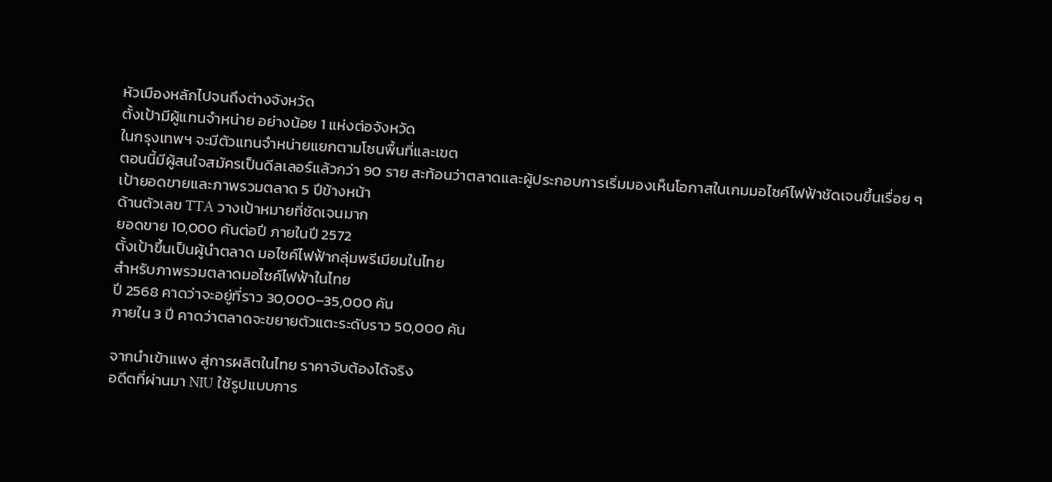หัวเมืองหลักไปจนถึงต่างจังหวัด
ตั้งเป้ามีผู้แทนจำหน่าย อย่างน้อย 1 แห่งต่อจังหวัด
ในกรุงเทพฯ จะมีตัวแทนจำหน่ายแยกตามโซนพื้นที่และเขต
ตอนนี้มีผู้สนใจสมัครเป็นดีลเลอร์แล้วกว่า 90 ราย สะท้อนว่าตลาดและผู้ประกอบการเริ่มมองเห็นโอกาสในเกมมอไซค์ไฟฟ้าชัดเจนขึ้นเรื่อย ๆ
เป้ายอดขายและภาพรวมตลาด 5 ปีข้างหน้า
ด้านตัวเลข TTA วางเป้าหมายที่ชัดเจนมาก
ยอดขาย 10,000 คันต่อปี ภายในปี 2572
ตั้งเป้าขึ้นเป็นผู้นำตลาด มอไซค์ไฟฟ้ากลุ่มพรีเมียมในไทย
สำหรับภาพรวมตลาดมอไซค์ไฟฟ้าในไทย
ปี 2568 คาดว่าจะอยู่ที่ราว 30,000–35,000 คัน
ภายใน 3 ปี คาดว่าตลาดจะขยายตัวแตะระดับราว 50,000 คัน

จากนำเข้าแพง สู่การผลิตในไทย ราคาจับต้องได้จริง
อดีตที่ผ่านมา NIU ใช้รูปแบบการ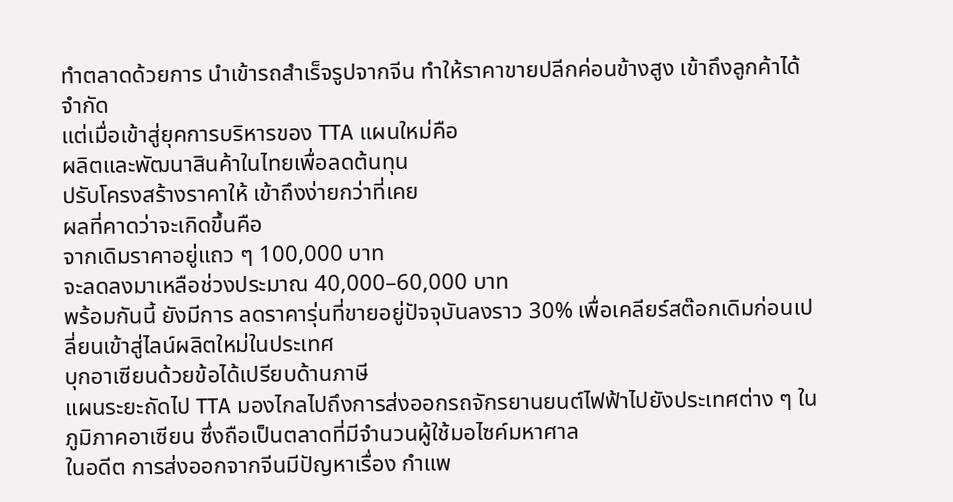ทำตลาดด้วยการ นำเข้ารถสำเร็จรูปจากจีน ทำให้ราคาขายปลีกค่อนข้างสูง เข้าถึงลูกค้าได้จำกัด
แต่เมื่อเข้าสู่ยุคการบริหารของ TTA แผนใหม่คือ
ผลิตและพัฒนาสินค้าในไทยเพื่อลดต้นทุน
ปรับโครงสร้างราคาให้ เข้าถึงง่ายกว่าที่เคย
ผลที่คาดว่าจะเกิดขึ้นคือ
จากเดิมราคาอยู่แถว ๆ 100,000 บาท
จะลดลงมาเหลือช่วงประมาณ 40,000–60,000 บาท
พร้อมกันนี้ ยังมีการ ลดราคารุ่นที่ขายอยู่ปัจจุบันลงราว 30% เพื่อเคลียร์สต๊อกเดิมก่อนเปลี่ยนเข้าสู่ไลน์ผลิตใหม่ในประเทศ
บุกอาเซียนด้วยข้อได้เปรียบด้านภาษี
แผนระยะถัดไป TTA มองไกลไปถึงการส่งออกรถจักรยานยนต์ไฟฟ้าไปยังประเทศต่าง ๆ ในภูมิภาคอาเซียน ซึ่งถือเป็นตลาดที่มีจำนวนผู้ใช้มอไซค์มหาศาล
ในอดีต การส่งออกจากจีนมีปัญหาเรื่อง กำแพ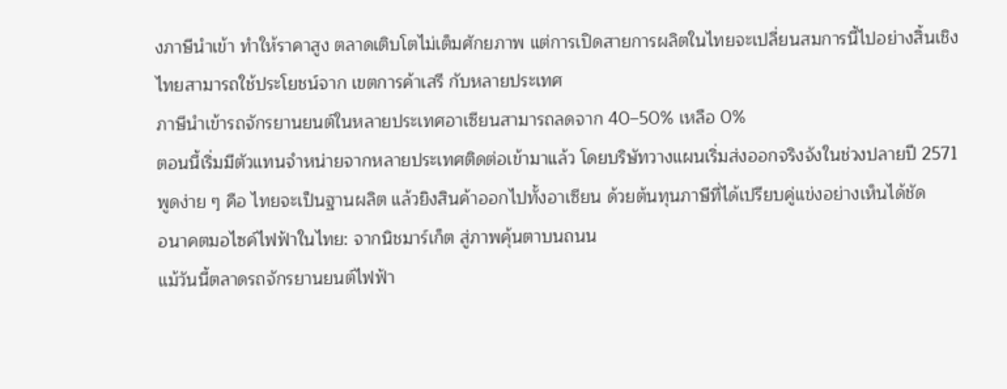งภาษีนำเข้า ทำให้ราคาสูง ตลาดเติบโตไม่เต็มศักยภาพ แต่การเปิดสายการผลิตในไทยจะเปลี่ยนสมการนี้ไปอย่างสิ้นเชิง
ไทยสามารถใช้ประโยชน์จาก เขตการค้าเสรี กับหลายประเทศ
ภาษีนำเข้ารถจักรยานยนต์ในหลายประเทศอาเซียนสามารถลดจาก 40–50% เหลือ 0%
ตอนนี้เริ่มมีตัวแทนจำหน่ายจากหลายประเทศติดต่อเข้ามาแล้ว โดยบริษัทวางแผนเริ่มส่งออกจริงจังในช่วงปลายปี 2571
พูดง่าย ๆ คือ ไทยจะเป็นฐานผลิต แล้วยิงสินค้าออกไปทั้งอาเซียน ด้วยต้นทุนภาษีที่ได้เปรียบคู่แข่งอย่างเห็นได้ชัด
อนาคตมอไซค์ไฟฟ้าในไทย: จากนิชมาร์เก็ต สู่ภาพคุ้นตาบนถนน
แม้วันนี้ตลาดรถจักรยานยนต์ไฟฟ้า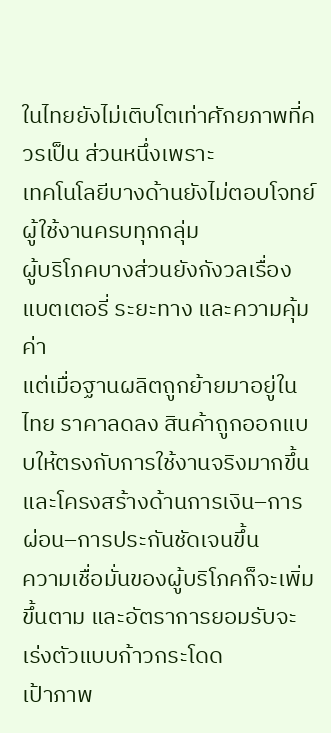ในไทยยังไม่เติบโตเท่าศักยภาพที่ควรเป็น ส่วนหนึ่งเพราะ
เทคโนโลยีบางด้านยังไม่ตอบโจทย์ผู้ใช้งานครบทุกกลุ่ม
ผู้บริโภคบางส่วนยังกังวลเรื่องแบตเตอรี่ ระยะทาง และความคุ้มค่า
แต่เมื่อฐานผลิตถูกย้ายมาอยู่ในไทย ราคาลดลง สินค้าถูกออกแบบให้ตรงกับการใช้งานจริงมากขึ้น และโครงสร้างด้านการเงิน–การผ่อน–การประกันชัดเจนขึ้น
ความเชื่อมั่นของผู้บริโภคก็จะเพิ่มขึ้นตาม และอัตราการยอมรับจะเร่งตัวแบบก้าวกระโดด
เป้าภาพ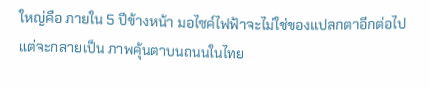ใหญ่คือ ภายใน 5 ปีข้างหน้า มอไซค์ไฟฟ้าจะไม่ใช่ของแปลกตาอีกต่อไป แต่จะกลายเป็น ภาพคุ้นตาบนถนนในไทย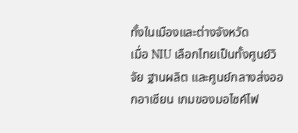ทั้งในเมืองและต่างจังหวัด
เมื่อ NIU เลือกไทยเป็นทั้งศูนย์วิจัย ฐานผลิต และศูนย์กลางส่งออกอาเซียน เกมของมอไซค์ไฟ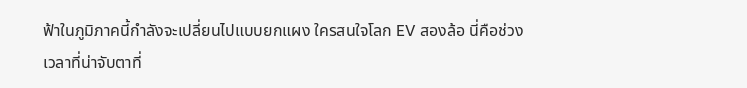ฟ้าในภูมิภาคนี้กำลังจะเปลี่ยนไปแบบยกแผง ใครสนใจโลก EV สองล้อ นี่คือช่วงเวลาที่น่าจับตาที่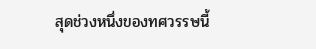สุดช่วงหนึ่งของทศวรรษนี้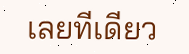เลยทีเดียว